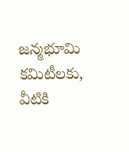జన్మభూమి కమిటీలకు, వీటికి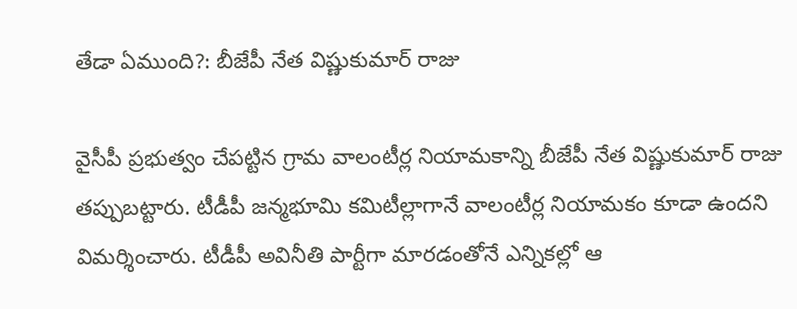తేడా ఏముంది?: బీజేపీ నేత విష్ణుకుమార్ రాజు

వైసీపీ ప్రభుత్వం చేపట్టిన గ్రామ వాలంటీర్ల నియామకాన్ని బీజేపీ నేత విష్ణుకుమార్ రాజు తప్పుబట్టారు. టీడీపీ జన్మభూమి కమిటీల్లాగానే వాలంటీర్ల నియామకం కూడా ఉందని విమర్శించారు. టీడీపీ అవినీతి పార్టీగా మారడంతోనే ఎన్నికల్లో ఆ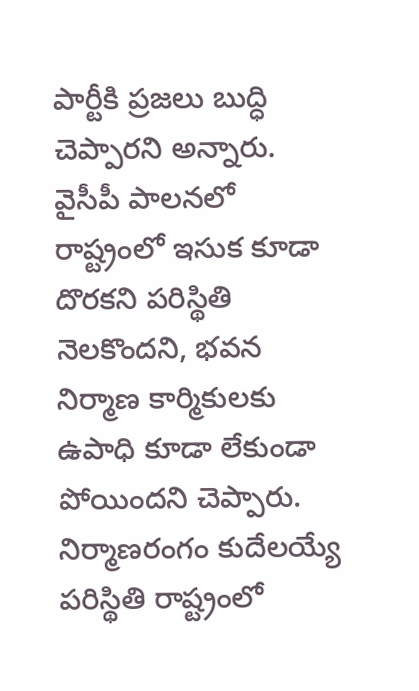పార్టీకి ప్రజలు బుద్ధి చెప్పారని అన్నారు. వైసీపీ పాలనలో రాష్ట్రంలో ఇసుక కూడా దొరకని పరిస్థితి నెలకొందని, భవన నిర్మాణ కార్మికులకు ఉపాధి కూడా లేకుండా పోయిందని చెప్పారు. నిర్మాణరంగం కుదేలయ్యే పరిస్థితి రాష్ట్రంలో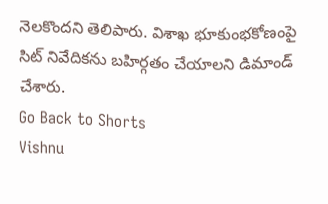నెలకొందని తెలిపారు. విశాఖ భూకుంభకోణంపై సిట్ నివేదికను బహిర్గతం చేయాలని డిమాండ్ చేశారు.
Go Back to Shorts
Vishnu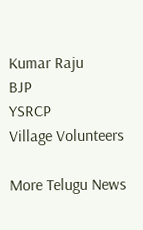Kumar Raju
BJP
YSRCP
Village Volunteers

More Telugu News